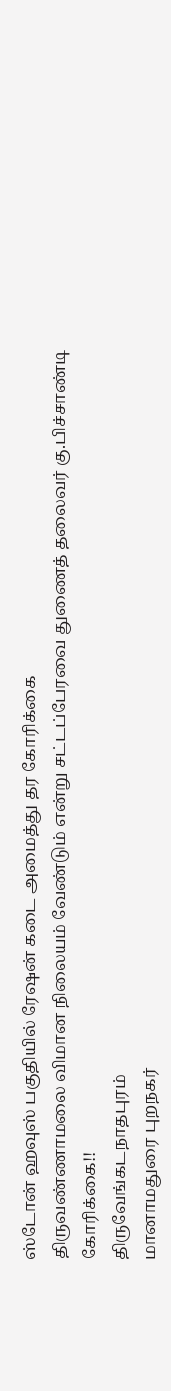ஸ்டோன் ஹவுஸ் பகுதியில் ரேஷன் கடை அமைத்து தர கோரிக்கை
திருவண்ணாமலை விமான நிலையம் வேண்டும் என்று சட்டப்பேரவை துணைத் தலைவர் கு.பிச்சாண்டி கோரிக்கை!!
திருவேங்கடநாதபுரம்
மானாமதுரை புறநகர்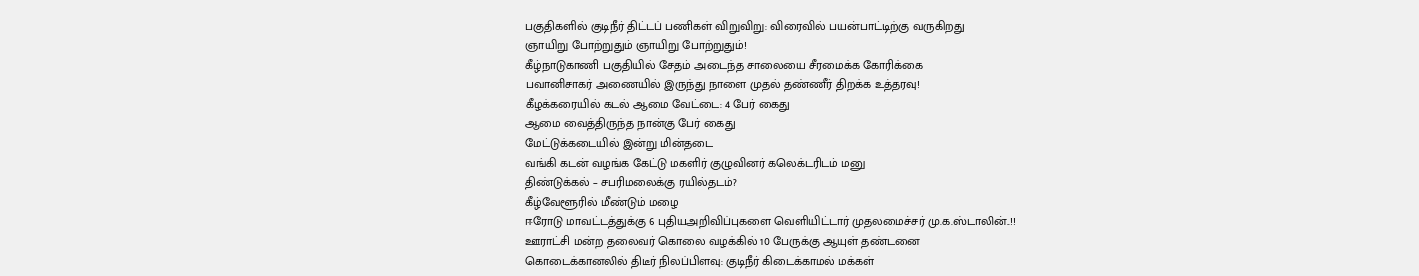பகுதிகளில் குடிநீர் திட்டப் பணிகள் விறுவிறு: விரைவில் பயன்பாட்டிற்கு வருகிறது
ஞாயிறு போற்றுதும் ஞாயிறு போற்றுதும்!
கீழ்நாடுகாணி பகுதியில் சேதம் அடைந்த சாலையை சீரமைக்க கோரிக்கை
பவானிசாகர் அணையில் இருந்து நாளை முதல் தண்ணீர் திறக்க உத்தரவு!
கீழக்கரையில் கடல் ஆமை வேட்டை: 4 பேர் கைது
ஆமை வைத்திருந்த நான்கு பேர் கைது
மேட்டுக்கடையில் இன்று மின்தடை
வங்கி கடன் வழங்க கேட்டு மகளிர் குழுவினர் கலெக்டரிடம் மனு
திண்டுக்கல் – சபரிமலைக்கு ரயில்தடம்?
கீழ்வேளூரில் மீண்டும் மழை
ஈரோடு மாவட்டத்துக்கு 6 புதியஅறிவிப்புகளை வெளியிட்டார் முதலமைச்சர் மு.க.ஸ்டாலின்..!!
ஊராட்சி மன்ற தலைவர் கொலை வழக்கில் 10 பேருக்கு ஆயுள் தண்டனை
கொடைக்கானலில் திடீர் நிலப்பிளவு: குடிநீர் கிடைக்காமல் மக்கள்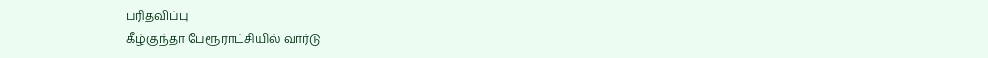பரிதவிப்பு
கீழ்குந்தா பேரூராட்சியில் வார்டு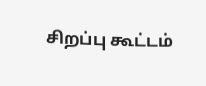சிறப்பு கூட்டம்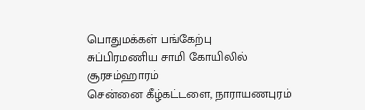பொதுமக்கள் பங்கேற்பு
சுப்பிரமணிய சாமி கோயிலில் சூரசம்ஹாரம்
சென்னை கீழ்கட்டளை, நாராயணபுரம்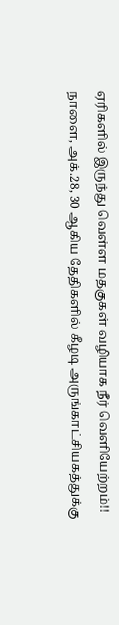ஏரிகளில் இருந்து வெள்ள மதகுகள் வழியாக நீர் வெளியேற்றம்!!
நாளை, அக்.28, 30 ஆகிய தேதிகளில் கீழடி அருங்காட்சியகத்துக்கு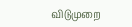விடுமுறை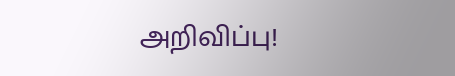அறிவிப்பு!